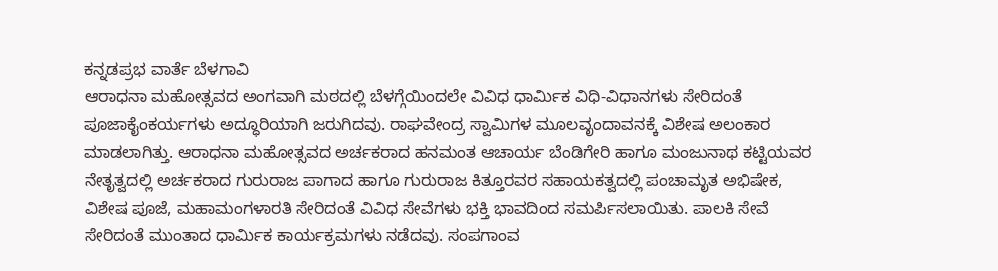ಕನ್ನಡಪ್ರಭ ವಾರ್ತೆ ಬೆಳಗಾವಿ
ಆರಾಧನಾ ಮಹೋತ್ಸವದ ಅಂಗವಾಗಿ ಮಠದಲ್ಲಿ ಬೆಳಗ್ಗೆಯಿಂದಲೇ ವಿವಿಧ ಧಾರ್ಮಿಕ ವಿಧಿ-ವಿಧಾನಗಳು ಸೇರಿದಂತೆ ಪೂಜಾಕೈಂಕರ್ಯಗಳು ಅದ್ಧೂರಿಯಾಗಿ ಜರುಗಿದವು. ರಾಘವೇಂದ್ರ ಸ್ವಾಮಿಗಳ ಮೂಲವೃಂದಾವನಕ್ಕೆ ವಿಶೇಷ ಅಲಂಕಾರ ಮಾಡಲಾಗಿತ್ತು. ಆರಾಧನಾ ಮಹೋತ್ಸವದ ಅರ್ಚಕರಾದ ಹನಮಂತ ಆಚಾರ್ಯ ಬೆಂಡಿಗೇರಿ ಹಾಗೂ ಮಂಜುನಾಥ ಕಟ್ಟಿಯವರ ನೇತೃತ್ವದಲ್ಲಿ ಅರ್ಚಕರಾದ ಗುರುರಾಜ ಪಾಗಾದ ಹಾಗೂ ಗುರುರಾಜ ಕಿತ್ತೂರವರ ಸಹಾಯಕತ್ವದಲ್ಲಿ ಪಂಚಾಮೃತ ಅಭಿಷೇಕ, ವಿಶೇಷ ಪೂಜೆ, ಮಹಾಮಂಗಳಾರತಿ ಸೇರಿದಂತೆ ವಿವಿಧ ಸೇವೆಗಳು ಭಕ್ತಿ ಭಾವದಿಂದ ಸಮರ್ಪಿಸಲಾಯಿತು. ಪಾಲಕಿ ಸೇವೆ ಸೇರಿದಂತೆ ಮುಂತಾದ ಧಾರ್ಮಿಕ ಕಾರ್ಯಕ್ರಮಗಳು ನಡೆದವು. ಸಂಪಗಾಂವ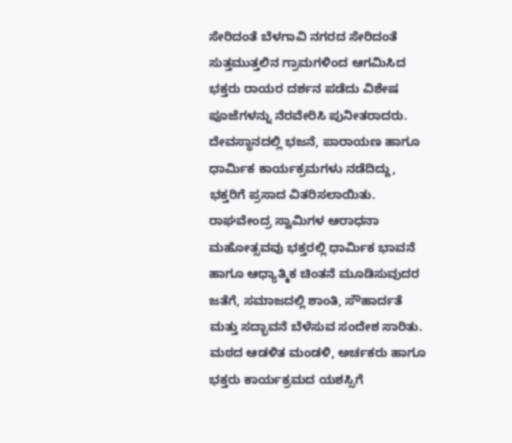ಸೇರಿದಂತೆ ಬೆಳಗಾವಿ ನಗರದ ಸೇರಿದಂತೆ ಸುತ್ತಮುತ್ತಲಿನ ಗ್ರಾಮಗಳಿಂದ ಆಗಮಿಸಿದ ಭಕ್ತರು ರಾಯರ ದರ್ಶನ ಪಡೆದು ವಿಶೇಷ ಪೂಜೆಗಳನ್ನು ನೆರವೇರಿಸಿ ಪುನೀತರಾದರು. ದೇವಸ್ಥಾನದಲ್ಲಿ ಭಜನೆ, ಪಾರಾಯಣ ಹಾಗೂ ಧಾರ್ಮಿಕ ಕಾರ್ಯಕ್ರಮಗಳು ನಡೆದಿದ್ದು, ಭಕ್ತರಿಗೆ ಪ್ರಸಾದ ವಿತರಿಸಲಾಯಿತು.
ರಾಘವೇಂದ್ರ ಸ್ವಾಮಿಗಳ ಆರಾಧನಾ ಮಹೋತ್ಸವವು ಭಕ್ತರಲ್ಲಿ ಧಾರ್ಮಿಕ ಭಾವನೆ ಹಾಗೂ ಆಧ್ಯಾತ್ಮಿಕ ಚಿಂತನೆ ಮೂಡಿಸುವುದರ ಜತೆಗೆ, ಸಮಾಜದಲ್ಲಿ ಶಾಂತಿ, ಸೌಹಾರ್ದತೆ ಮತ್ತು ಸದ್ಭಾವನೆ ಬೆಳೆಸುವ ಸಂದೇಶ ಸಾರಿತು. ಮಠದ ಆಡಳಿತ ಮಂಡಳಿ, ಅರ್ಚಕರು ಹಾಗೂ ಭಕ್ತರು ಕಾರ್ಯಕ್ರಮದ ಯಶಸ್ಸಿಗೆ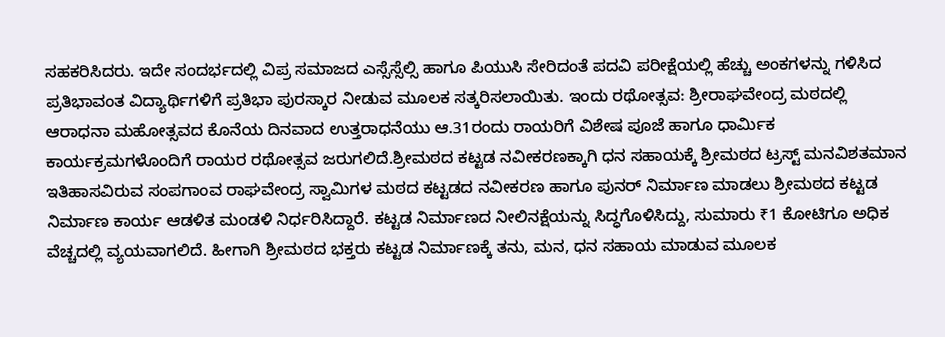ಸಹಕರಿಸಿದರು. ಇದೇ ಸಂದರ್ಭದಲ್ಲಿ ವಿಪ್ರ ಸಮಾಜದ ಎಸ್ಸೆಸ್ಸೆಲ್ಸಿ ಹಾಗೂ ಪಿಯುಸಿ ಸೇರಿದಂತೆ ಪದವಿ ಪರೀಕ್ಷೆಯಲ್ಲಿ ಹೆಚ್ಚು ಅಂಕಗಳನ್ನು ಗಳಿಸಿದ ಪ್ರತಿಭಾವಂತ ವಿದ್ಯಾರ್ಥಿಗಳಿಗೆ ಪ್ರತಿಭಾ ಪುರಸ್ಕಾರ ನೀಡುವ ಮೂಲಕ ಸತ್ಕರಿಸಲಾಯಿತು. ಇಂದು ರಥೋತ್ಸವ: ಶ್ರೀರಾಘವೇಂದ್ರ ಮಠದಲ್ಲಿ ಆರಾಧನಾ ಮಹೋತ್ಸವದ ಕೊನೆಯ ದಿನವಾದ ಉತ್ತರಾಧನೆಯು ಆ.31ರಂದು ರಾಯರಿಗೆ ವಿಶೇಷ ಪೂಜೆ ಹಾಗೂ ಧಾರ್ಮಿಕ ಕಾರ್ಯಕ್ರಮಗಳೊಂದಿಗೆ ರಾಯರ ರಥೋತ್ಸವ ಜರುಗಲಿದೆ.ಶ್ರೀಮಠದ ಕಟ್ಟಡ ನವೀಕರಣಕ್ಕಾಗಿ ಧನ ಸಹಾಯಕ್ಕೆ ಶ್ರೀಮಠದ ಟ್ರಸ್ಟ್ ಮನವಿಶತಮಾನ ಇತಿಹಾಸವಿರುವ ಸಂಪಗಾಂವ ರಾಘವೇಂದ್ರ ಸ್ವಾಮಿಗಳ ಮಠದ ಕಟ್ಟಡದ ನವೀಕರಣ ಹಾಗೂ ಪುನರ್ ನಿರ್ಮಾಣ ಮಾಡಲು ಶ್ರೀಮಠದ ಕಟ್ಟಡ ನಿರ್ಮಾಣ ಕಾರ್ಯ ಆಡಳಿತ ಮಂಡಳಿ ನಿರ್ಧರಿಸಿದ್ದಾರೆ. ಕಟ್ಟಡ ನಿರ್ಮಾಣದ ನೀಲಿನಕ್ಷೆಯನ್ನು ಸಿದ್ಧಗೊಳಿಸಿದ್ದು, ಸುಮಾರು ₹1 ಕೋಟಿಗೂ ಅಧಿಕ ವೆಚ್ಚದಲ್ಲಿ ವ್ಯಯವಾಗಲಿದೆ. ಹೀಗಾಗಿ ಶ್ರೀಮಠದ ಭಕ್ತರು ಕಟ್ಟಡ ನಿರ್ಮಾಣಕ್ಕೆ ತನು, ಮನ, ಧನ ಸಹಾಯ ಮಾಡುವ ಮೂಲಕ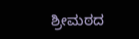ಶ್ರೀಮಠದ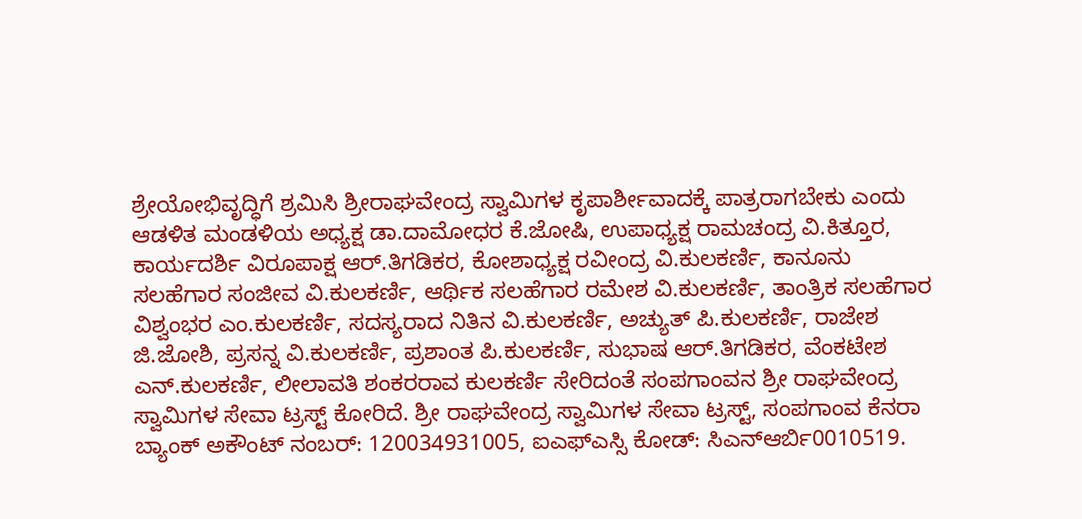ಶ್ರೇಯೋಭಿವೃದ್ಧಿಗೆ ಶ್ರಮಿಸಿ ಶ್ರೀರಾಘವೇಂದ್ರ ಸ್ವಾಮಿಗಳ ಕೃಪಾರ್ಶೀವಾದಕ್ಕೆ ಪಾತ್ರರಾಗಬೇಕು ಎಂದು ಆಡಳಿತ ಮಂಡಳಿಯ ಅಧ್ಯಕ್ಷ ಡಾ.ದಾಮೋಧರ ಕೆ.ಜೋಷಿ, ಉಪಾಧ್ಯಕ್ಷ ರಾಮಚಂದ್ರ ವಿ.ಕಿತ್ತೂರ, ಕಾರ್ಯದರ್ಶಿ ವಿರೂಪಾಕ್ಷ ಆರ್.ತಿಗಡಿಕರ, ಕೋಶಾಧ್ಯಕ್ಷ ರವೀಂದ್ರ ವಿ.ಕುಲಕರ್ಣಿ, ಕಾನೂನು ಸಲಹೆಗಾರ ಸಂಜೀವ ವಿ.ಕುಲಕರ್ಣಿ, ಆರ್ಥಿಕ ಸಲಹೆಗಾರ ರಮೇಶ ವಿ.ಕುಲಕರ್ಣಿ, ತಾಂತ್ರಿಕ ಸಲಹೆಗಾರ ವಿಶ್ವಂಭರ ಎಂ.ಕುಲಕರ್ಣಿ, ಸದಸ್ಯರಾದ ನಿತಿನ ವಿ.ಕುಲಕರ್ಣಿ, ಅಚ್ಯುತ್ ಪಿ.ಕುಲಕರ್ಣಿ, ರಾಜೇಶ ಜಿ.ಜೋಶಿ, ಪ್ರಸನ್ನ ವಿ.ಕುಲಕರ್ಣಿ, ಪ್ರಶಾಂತ ಪಿ.ಕುಲಕರ್ಣಿ, ಸುಭಾಷ ಆರ್.ತಿಗಡಿಕರ, ವೆಂಕಟೇಶ ಎನ್.ಕುಲಕರ್ಣಿ, ಲೀಲಾವತಿ ಶಂಕರರಾವ ಕುಲಕರ್ಣಿ ಸೇರಿದಂತೆ ಸಂಪಗಾಂವನ ಶ್ರೀ ರಾಘವೇಂದ್ರ ಸ್ವಾಮಿಗಳ ಸೇವಾ ಟ್ರಸ್ಟ್ ಕೋರಿದೆ. ಶ್ರೀ ರಾಘವೇಂದ್ರ ಸ್ವಾಮಿಗಳ ಸೇವಾ ಟ್ರಸ್ಟ್, ಸಂಪಗಾಂವ ಕೆನರಾ ಬ್ಯಾಂಕ್ ಅಕೌಂಟ್ ನಂಬರ್: 120034931005, ಐಎಫ್ಎಸ್ಸಿ ಕೋಡ್: ಸಿಎನ್ಆರ್ಬಿ0010519.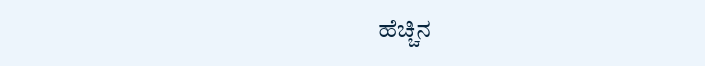ಹೆಚ್ಚಿನ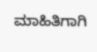ಮಾಹಿತಿಗಾಗಿ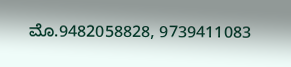ಮೊ.9482058828, 9739411083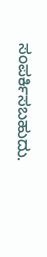ಸಂಪರ್ಕಿಸಬಹುದು.